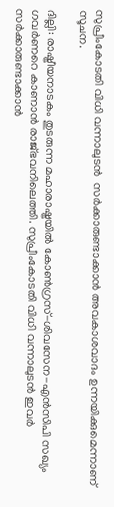സുപ്രീംകോടതി വിധി വന്നാലുടന്‍  സര്‍ക്കാരുണ്ടാക്കാന്‍ അവകാശവാദം ഉന്നയിക്കുമെന്നാണ് സൂചന.

ദില്ലി: രാഷ്ട്രീയനാടകം തുടരുന്ന മഹാരാഷ്ട്രയില്‍ കോണ്‍ഗ്രസ്-ശിവസേന-എന്‍സിപി സഖ്യം ഗവര്‍ണറെ കാണാന്‍ രാജ്ഭവനിലെത്തി. സുപ്രീംകോടതി വിധി വന്നാലുടന്‍ ഇവര്‍ സര്‍ക്കാരുണ്ടാക്കാന്‍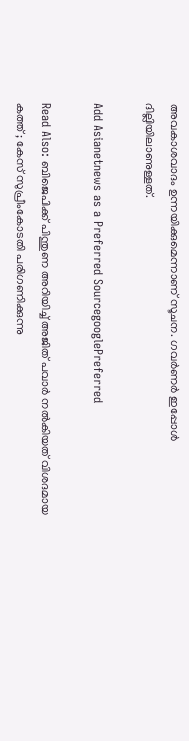അവകാശവാദം ഉന്നയിക്കുമെന്നാണ് സൂചന. ഗവര്‍ണര്‍ ഇപ്പോള്‍ ദില്ലിയിലാണുള്ളത്.

Add Asianetnews as a Preferred SourcegooglePreferred

Read Also: ബിജെപിക്ക് പിന്തുണ അറിയിച്ച് അജിത് പവാര്‍ നൽകിയത് വിശദമായ കത്ത് ; കേസ് സുപ്രീംകോടതി പരിഗണിക്കുന്നു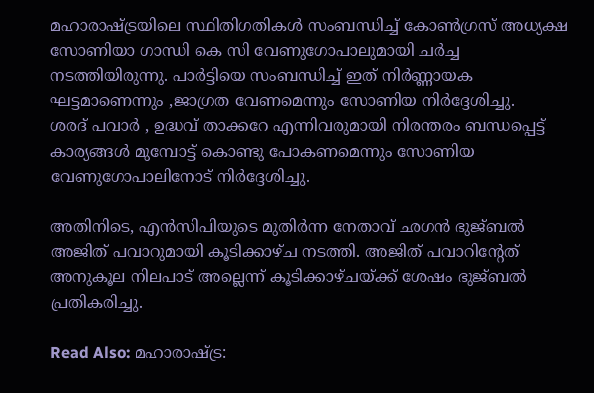മഹാരാഷ്ട്രയിലെ സ്ഥിതിഗതികള്‍ സംബന്ധിച്ച് കോണ്‍ഗ്രസ് അധ്യക്ഷ സോണിയാ ഗാന്ധി കെ സി വേണുഗോപാലുമായി ചർച്ച നടത്തിയിരുന്നു. പാര്‍ട്ടിയെ സംബന്ധിച്ച് ഇത് നിർണ്ണായക ഘട്ടമാണെന്നും ,ജാഗ്രത വേണമെന്നും സോണിയ നിർദ്ദേശിച്ചു.
ശരദ് പവാർ , ഉദ്ധവ് താക്കറേ എന്നിവരുമായി നിരന്തരം ബന്ധപ്പെട്ട് കാര്യങ്ങൾ മുമ്പോട്ട് കൊണ്ടു പോകണമെന്നും സോണിയ വേണുഗോപാലിനോട് നിര്‍ദ്ദേശിച്ചു.

അതിനിടെ, എന്‍സിപിയുടെ മുതിര്‍ന്ന നേതാവ് ഛഗന്‍ ഭുജ്ബല്‍ അജിത് പവാറുമായി കൂടിക്കാഴ്ച നടത്തി. അജിത് പവാറിന്‍റേത് അനുകൂല നിലപാട് അല്ലെന്ന് കൂടിക്കാഴ്ചയ്ക്ക് ശേഷം ഭുജ്ബല്‍ പ്രതികരിച്ചു.

Read Also: മഹാരാഷ്ട്ര: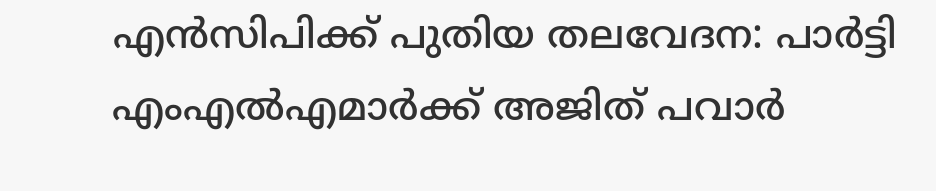എൻസിപിക്ക് പുതിയ തലവേദന: പാർട്ടി എംഎൽഎമാർക്ക് അജിത് പവാർ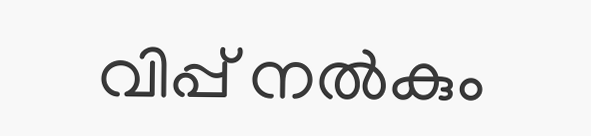വിപ്പ് നൽകും